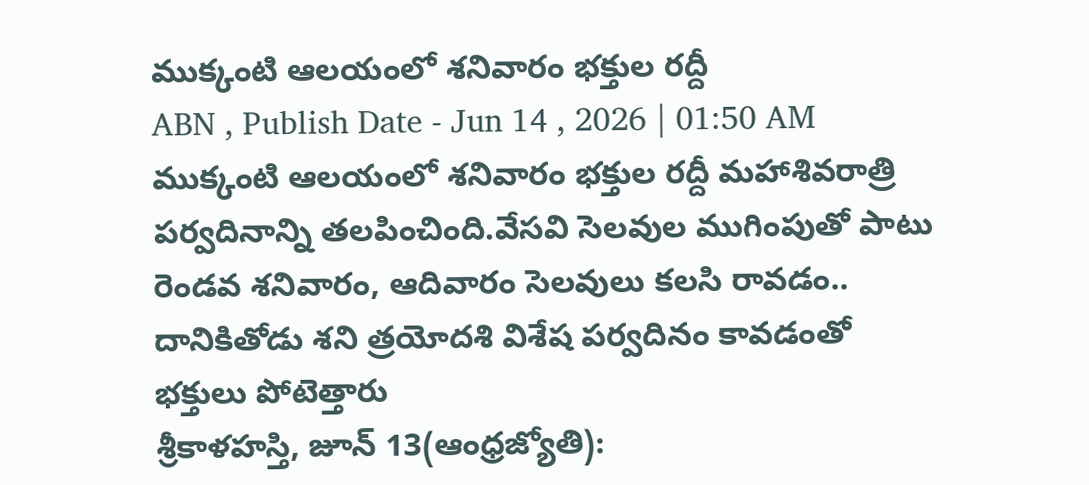ముక్కంటి ఆలయంలో శనివారం భక్తుల రద్దీ
ABN , Publish Date - Jun 14 , 2026 | 01:50 AM
ముక్కంటి ఆలయంలో శనివారం భక్తుల రద్దీ మహాశివరాత్రి పర్వదినాన్ని తలపించింది.వేసవి సెలవుల ముగింపుతో పాటు రెండవ శనివారం, ఆదివారం సెలవులు కలసి రావడం.. దానికితోడు శని త్రయోదశి విశేష పర్వదినం కావడంతో భక్తులు పోటెత్తారు
శ్రీకాళహస్తి, జూన్ 13(ఆంధ్రజ్యోతి):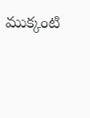ముక్కంటి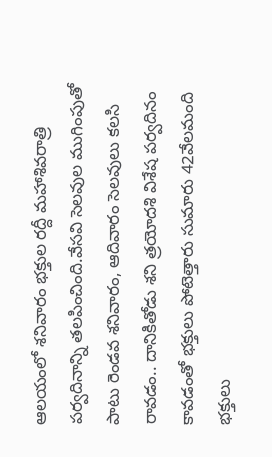ఆలయంలో శనివారం భక్తుల రద్దీ మహాశివరాత్రి పర్వదినాన్ని తలపించింది.వేసవి సెలవుల ముగింపుతో పాటు రెండవ శనివారం, ఆదివారం సెలవులు కలసి రావడం.. దానికితోడు శని త్రయోదశి విశేష పర్వదినం కావడంతో భక్తులు పోటెత్తారు సుమారు 42వేలమంది భక్తులు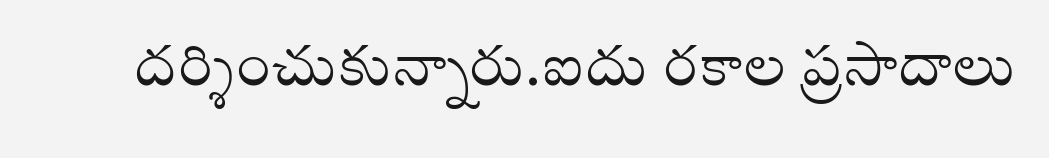దర్శించుకున్నారు.ఐదు రకాల ప్రసాదాలు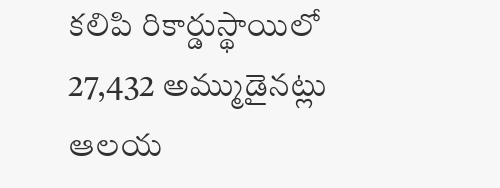కలిపి రికార్డుస్థాయిలో 27,432 అమ్ముడైనట్లు ఆలయ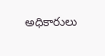అధికారులు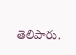తెలిపారు.